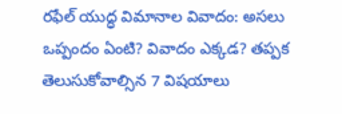రఫేల్ యుద్ధ విమానాల వివాదం: అసలు ఒప్పందం ఏంటి? వివాదం ఎక్కడ? తప్పక తెలుసుకోవాల్సిన 7 విషయాలు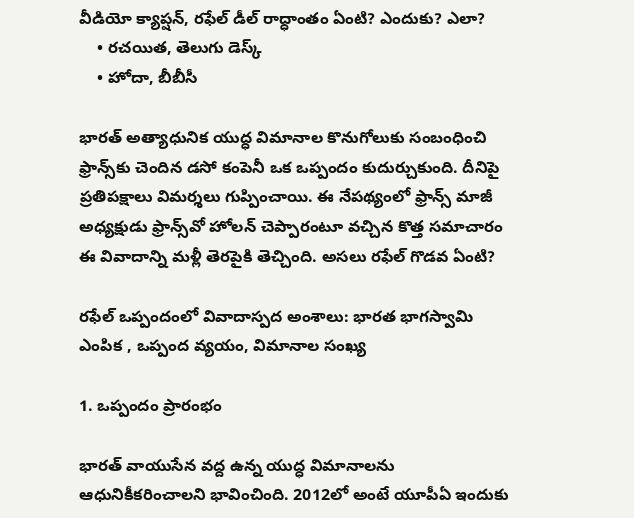వీడియో క్యాప్షన్, రఫేల్ డీల్ రాద్ధాంతం ఏంటి? ఎందుకు? ఎలా?
    • రచయిత, తెలుగు డెస్క్
    • హోదా, బీబీసీ

భారత్ అత్యాధునిక యుద్ధ విమానాల కొనుగోలుకు సంబంధించి ఫ్రాన్స్‌కు చెందిన డసో కంపెనీ ఒక ఒప్పందం కుదుర్చుకుంది. దీనిపై ప్రతిపక్షాలు విమర్శలు గుప్పించాయి. ఈ నేపథ్యంలో ఫ్రాన్స్ మాజీ అధ్యక్షుడు ఫ్రాన్స్‌వో హోలన్ చెప్పారంటూ వచ్చిన కొత్త సమాచారం ఈ వివాదాన్ని మళ్లీ తెరపైకి తెచ్చింది. అసలు రఫేల్ గొడవ ఏంటి?

రఫేల్ ఒప్పందంలో వివాదాస్పద అంశాలు: భారత భాగస్వామి ఎంపిక , ఒప్పంద వ్యయం, విమానాల సంఖ్య

1. ఒప్పందం ప్రారంభం

భారత్ వాయుసేన వద్ద ఉన్న యుద్ధ విమానాలను ఆధునికీకరించాలని భావించింది. 2012లో అంటే యూపీఏ ఇందుకు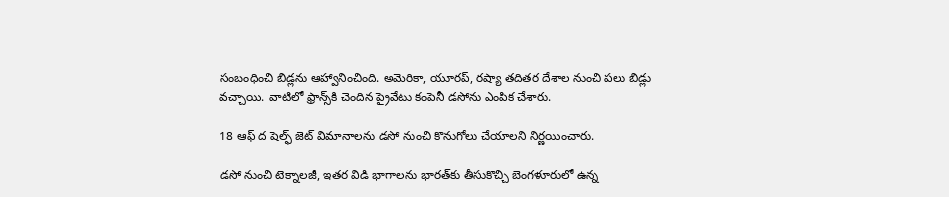సంబంధించి బిడ్లను ఆహ్వానించింది. అమెరికా, యూరప్, రష్యా తదితర దేశాల నుంచి పలు బిడ్లు వచ్చాయి. వాటిలో ఫ్రాన్స్‌కి చెందిన ప్రైవేటు కంపెనీ డసోను ఎంపిక చేశారు.

18 ఆఫ్ ద షెల్ఫ్ జెట్ విమానాలను డసో నుంచి కొనుగోలు చేయాలని నిర్ణయించారు.

డసో నుంచి టెక్నాలజీ, ఇతర విడి భాగాలను భారత్‌కు తీసుకొచ్చి బెంగళూరులో ఉన్న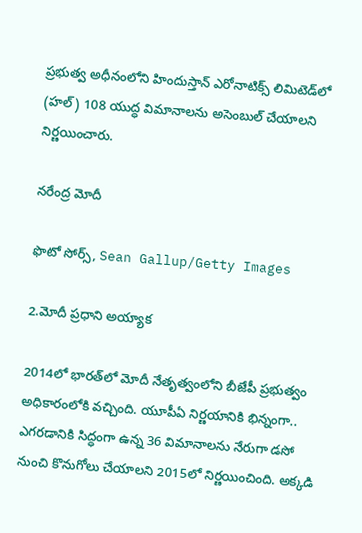ప్రభుత్వ అధీనంలోని హిందుస్తాన్ ఎరోనాటిక్స్ లిమిటెడ్‌లో (హల్) 108 యుద్ధ విమానాలను అసెంబుల్ చేయాలని నిర్ణయించారు.

నరేంద్ర మోదీ

ఫొటో సోర్స్, Sean Gallup/Getty Images

2.మోదీ ప్రధాని అయ్యాక

2014లో భారత్‌లో మోదీ నేతృత్వంలోని బీజేపీ ప్రభుత్వం అధికారంలోకి వచ్చింది. యూపీఏ నిర్ణయానికి భిన్నంగా.. ఎగరడానికి సిద్ధంగా ఉన్న 36 విమానాలను నేరుగా డసో నుంచి కొనుగోలు చేయాలని 2015లో నిర్ణయించింది. అక్కడి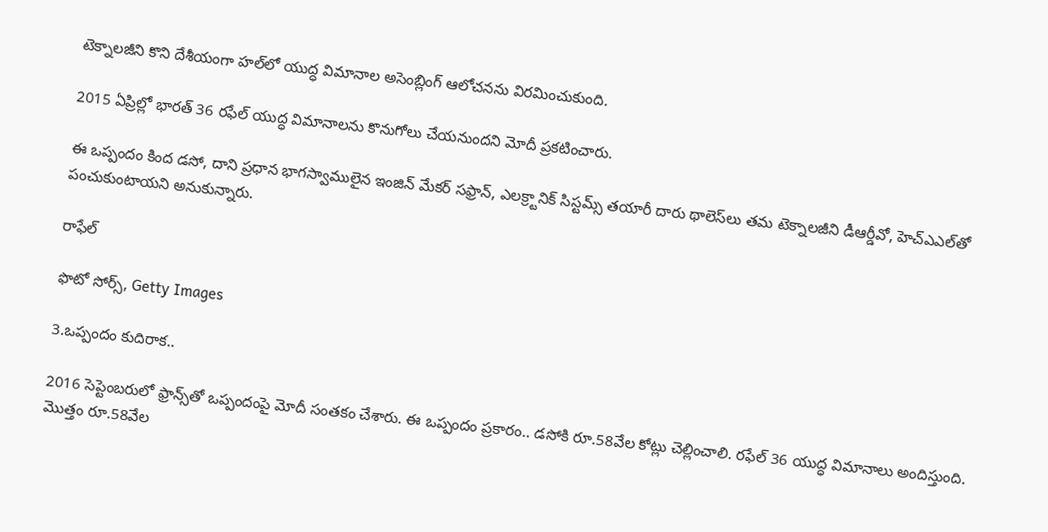టెక్నాలజీని కొని దేశీయంగా హల్‌లో యుద్ధ విమానాల అసెంబ్లింగ్ ఆలోచనను విరమించుకుంది.

2015 ఏప్రిల్లో భారత్ 36 రఫేల్ యుద్ధ విమానాలను కొనుగోలు చేయనుందని మోదీ ప్రకటించారు.

ఈ ఒప్పందం కింద డసో, దాని ప్రధాన భాగస్వాములైన ఇంజిన్ మేకర్ సఫ్రాన్, ఎలక్ర్టానిక్ సిస్టమ్స్ తయారీ దారు థాలెస్‌లు తమ టెక్నాలజీని డీఆర్డీవో, హెచ్ఎఎల్‌తో పంచుకుంటాయని అనుకున్నారు.

రాఫేల్

ఫొటో సోర్స్, Getty Images

3.ఒప్పందం కుదిరాక..

2016 సెప్టెంబరులో ఫ్రాన్స్‌తో ఒప్పందంపై మోదీ సంతకం చేశారు. ఈ ఒప్పందం ప్రకారం.. డసోకి రూ.58వేల కోట్లు చెల్లించాలి. రఫేల్ 36 యుద్ధ విమానాలు అందిస్తుంది. మొత్తం రూ.58వేల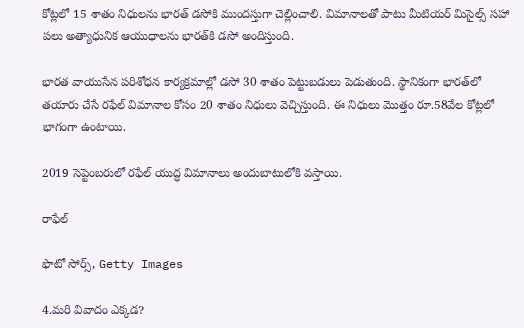కోట్లలో 15 శాతం నిధులను భారత్ డసోకి ముందస్తుగా చెల్లించాలి. విమానాలతో పాటు మీటియర్ మిసైల్స్ సహా పలు అత్యాధునిక ఆయుధాలను భారత్‌కి డసో అందిస్తుంది.

భారత వాయుసేన పరిశోధన కార్యక్రమాల్లో డసో 30 శాతం పెట్టుబడులు పెడుతుంది. స్థానికంగా భారత్‌లో తయారు చేసే రఫేల్ విమానాల కోసం 20 శాతం నిధులు వెచ్చిస్తుంది. ఈ నిధులు మొత్తం రూ.58వేల కోట్లలో భాగంగా ఉంటాయి.

2019 సెప్టెంబరులో రఫేల్ యుద్ధ విమానాలు అందుబాటులోకి వస్తాయి.

రాఫేల్

ఫొటో సోర్స్, Getty Images

4.మరి వివాదం ఎక్కడ?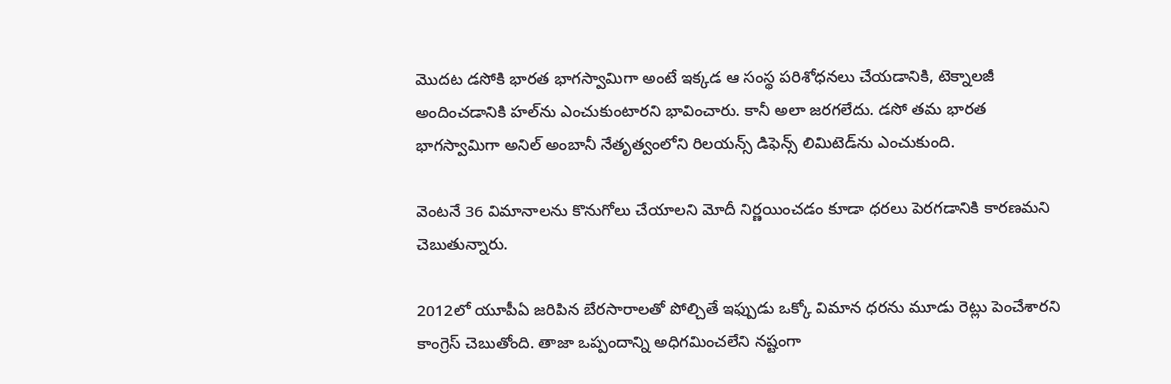మొదట డసోకి భారత భాగస్వామిగా అంటే ఇక్కడ ఆ సంస్థ పరిశోధనలు చేయడానికి, టెక్నాలజీ అందించడానికి హల్‌ను ఎంచుకుంటారని భావించారు. కానీ అలా జరగలేదు. డసో తమ భారత భాగస్వామిగా అనిల్ అంబానీ నేతృత్వంలోని రిలయన్స్ డిఫెన్స్ లిమిటెడ్‌ను ఎంచుకుంది.

వెంటనే 36 విమానాలను కొనుగోలు చేయాలని మోదీ నిర్ణయించడం కూడా ధరలు పెరగడానికి కారణమని చెబుతున్నారు.

2012లో యూపీఏ జరిపిన బేరసారాలతో పోల్చితే ఇఫ్పుడు ఒక్కో విమాన ధరను మూడు రెట్లు పెంచేశారని కాంగ్రెస్ చెబుతోంది. తాజా ఒప్పందాన్ని అధిగమించలేని నష్టంగా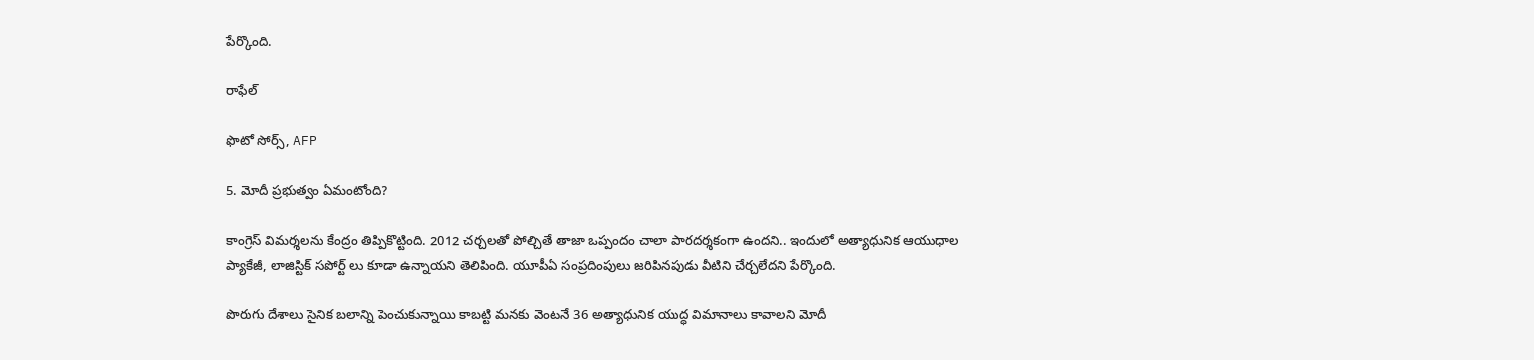పేర్కొంది.

రాఫేల్

ఫొటో సోర్స్, AFP

5. మోదీ ప్రభుత్వం ఏమంటోంది?

కాంగ్రెస్ విమర్శలను కేంద్రం తిప్పికొట్టింది. 2012 చర్చలతో పోల్చితే తాజా ఒప్పందం చాలా పారదర్శకంగా ఉందని.. ఇందులో అత్యాధునిక ఆయుధాల ప్యాకేజీ, లాజిస్టిక్ సపోర్ట్ లు కూడా ఉన్నాయని తెలిపింది. యూపీఏ సంప్రదింపులు జరిపినపుడు వీటిని చేర్చలేదని పేర్కొంది.

పొరుగు దేశాలు సైనిక బలాన్ని పెంచుకున్నాయి కాబట్టి మనకు వెంటనే 36 అత్యాధునిక యుద్ధ విమానాలు కావాలని మోదీ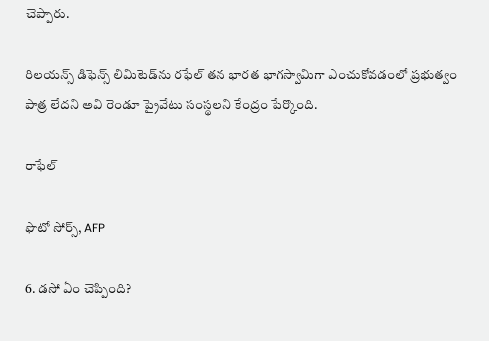చెప్పారు.

రిలయన్స్ డిఫెన్స్ లిమిటెడ్‌ను రఫేల్ తన భారత భాగస్వామిగా ఎంచుకోవడంలో ప్రభుత్వం పాత్ర లేదని అవి రెండూ ప్రైవేటు సంస్థలని కేంద్రం పేర్కొంది.

రాఫేల్

ఫొటో సోర్స్, AFP

6. డసో ఏం చెప్పింది?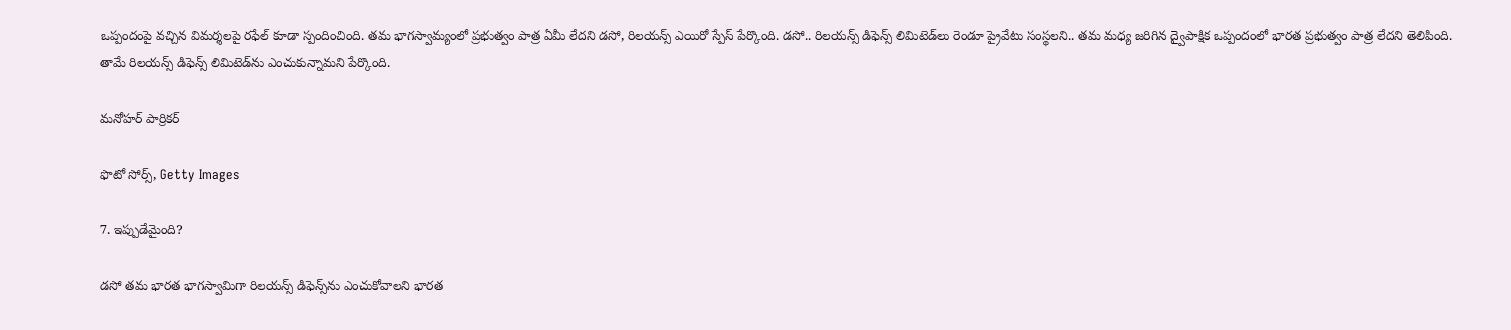ఒప్పందంపై వచ్చిన విమర్శలపై రఫేల్ కూడా స్పందించింది. తమ భాగస్వామ్యంలో ప్రభుత్వం పాత్ర ఏమీ లేదని డసో, రిలయన్స్ ఎయిరో స్పేస్ పేర్కొంది. డసో.. రిలయన్స్ డిఫెన్స్ లిమిటెడ్‌లు రెండూ ప్రైవేటు సంస్థలని.. తమ మధ్య జరిగిన ద్వైపాక్షిక ఒప్పందంలో భారత ప్రభుత్వం పాత్ర లేదని తెలిపింది. తామే రిలయన్స్ డిఫెన్స్ లిమిటెడ్‌ను ఎంచుకున్నామని పేర్కొంది.

మనోహర్ పార్రికర్

ఫొటో సోర్స్, Getty Images

7. ఇప్పుడేమైంది?

డసో తమ భారత భాగస్వామిగా రిలయన్స్ డిఫెన్స్‌ను ఎంచుకోవాలని భారత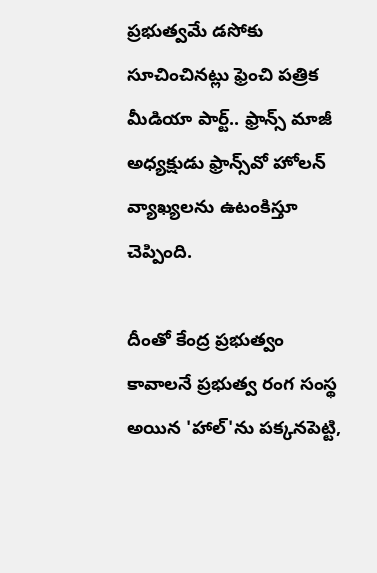ప్రభుత్వమే డసోకు సూచించినట్లు ఫ్రెంచి పత్రిక మీడియా పార్ట్.. ఫ్రాన్స్ మాజీ అధ్యక్షుడు ఫ్రాన్స్‌వో హోలన్ వ్యాఖ్యలను ఉటంకిస్తూ చెప్పింది.

దీంతో కేంద్ర ప్రభుత్వం కావాలనే ప్రభుత్వ రంగ సంస్థ అయిన 'హాల్‌'ను పక్కనపెట్టి,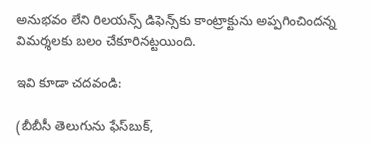అనుభవం లేని రిలయన్స్‌ డిఫెన్స్‌కు కాంట్రాక్టును అప్పగించిందన్న విమర్శలకు బలం చేకూరినట్టయింది.

ఇవి కూడా చదవండి:

(బీబీసీ తెలుగును ఫేస్‌బుక్,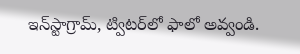ఇన్‌స్టాగ్రామ్‌, ట్విటర్‌లో ఫాలో అవ్వండి.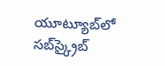యూట్యూబ్‌లో సబ్‌స్క్రైబ్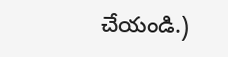చేయండి.)